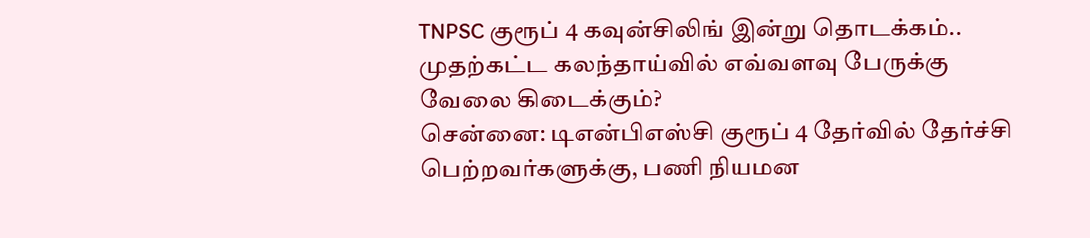TNPSC குரூப் 4 கவுன்சிலிங் இன்று தொடக்கம்.. முதற்கட்ட கலந்தாய்வில் எவ்வளவு பேருக்கு வேலை கிடைக்கும்?
சென்னை: டிஎன்பிஎஸ்சி குரூப் 4 தேர்வில் தேர்ச்சி பெற்றவர்களுக்கு, பணி நியமன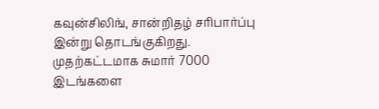கவுன்சிலிங், சான்றிதழ் சரிபார்ப்பு இன்று தொடங்குகிறது. முதற்கட்டமாக சுமார் 7000 இடங்களை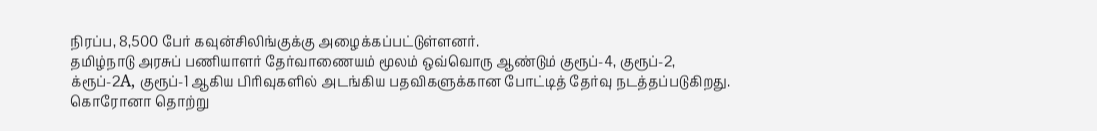நிரப்ப, 8,500 பேர் கவுன்சிலிங்குக்கு அழைக்கப்பட்டுள்ளனர்.
தமிழ்நாடு அரசுப் பணியாளர் தேர்வாணையம் மூலம் ஒவ்வொரு ஆண்டும் குரூப்-4, குரூப்-2, க்ரூப்-2A, குரூப்-1 ஆகிய பிரிவுகளில் அடங்கிய பதவிகளுக்கான போட்டித் தேர்வு நடத்தப்படுகிறது. கொரோனா தொற்று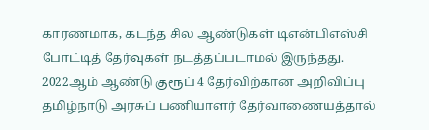காரணமாக, கடந்த சில ஆண்டுகள் டிஎன்பிஎஸ்சி போட்டித் தேர்வுகள் நடத்தப்படாமல் இருந்தது. 2022ஆம் ஆண்டு குரூப் 4 தேர்விற்கான அறிவிப்பு தமிழ்நாடு அரசுப் பணியாளர் தேர்வாணையத்தால்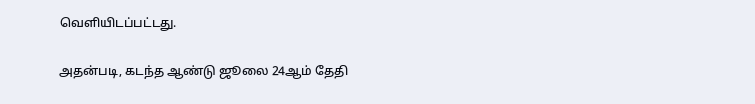வெளியிடப்பட்டது.

அதன்படி, கடந்த ஆண்டு ஜூலை 24ஆம் தேதி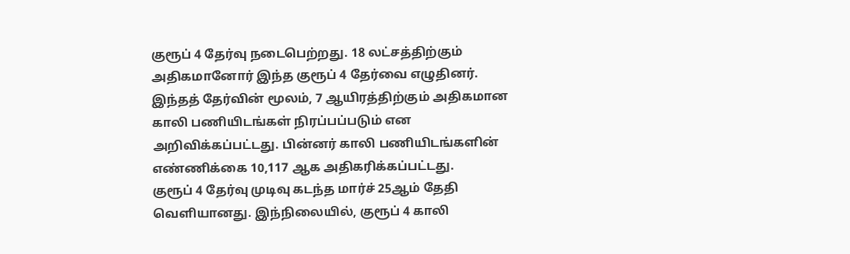குரூப் 4 தேர்வு நடைபெற்றது. 18 லட்சத்திற்கும் அதிகமானோர் இந்த குரூப் 4 தேர்வை எழுதினர். இந்தத் தேர்வின் மூலம், 7 ஆயிரத்திற்கும் அதிகமான காலி பணியிடங்கள் நிரப்பப்படும் என அறிவிக்கப்பட்டது. பின்னர் காலி பணியிடங்களின் எண்ணிக்கை 10,117 ஆக அதிகரிக்கப்பட்டது.
குரூப் 4 தேர்வு முடிவு கடந்த மார்ச் 25ஆம் தேதி வெளியானது. இந்நிலையில், குரூப் 4 காலி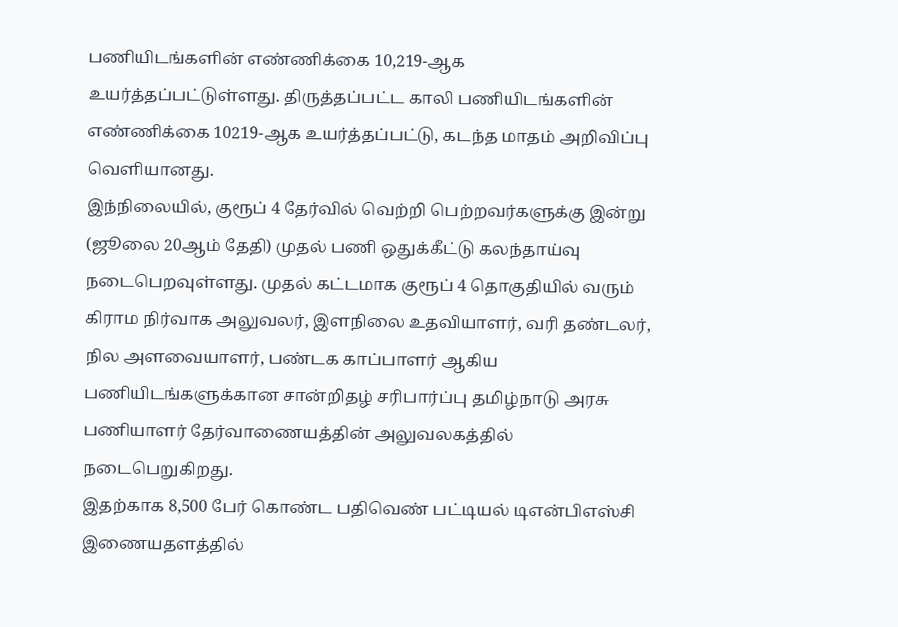பணியிடங்களின் எண்ணிக்கை 10,219-ஆக உயர்த்தப்பட்டுள்ளது. திருத்தப்பட்ட காலி பணியிடங்களின் எண்ணிக்கை 10219-ஆக உயர்த்தப்பட்டு, கடந்த மாதம் அறிவிப்பு வெளியானது.
இந்நிலையில், குரூப் 4 தேர்வில் வெற்றி பெற்றவர்களுக்கு இன்று (ஜூலை 20ஆம் தேதி) முதல் பணி ஒதுக்கீட்டு கலந்தாய்வு நடைபெறவுள்ளது. முதல் கட்டமாக குரூப் 4 தொகுதியில் வரும் கிராம நிர்வாக அலுவலர், இளநிலை உதவியாளர், வரி தண்டலர், நில அளவையாளர், பண்டக காப்பாளர் ஆகிய பணியிடங்களுக்கான சான்றிதழ் சரிபார்ப்பு தமிழ்நாடு அரசு பணியாளர் தேர்வாணையத்தின் அலுவலகத்தில் நடைபெறுகிறது.
இதற்காக 8,500 பேர் கொண்ட பதிவெண் பட்டியல் டிஎன்பிஎஸ்சி இணையதளத்தில்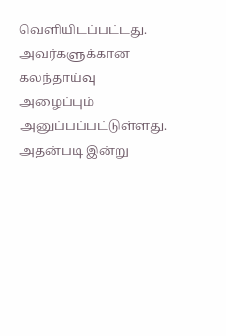வெளியிடப்பட்டது. அவர்களுக்கான கலந்தாய்வு அழைப்பும் அனுப்பப்பட்டுள்ளது. அதன்படி இன்று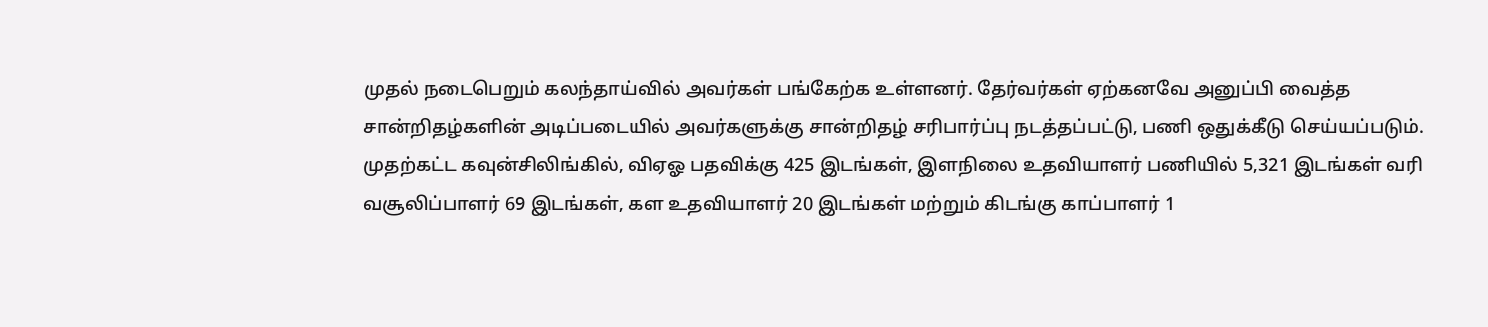முதல் நடைபெறும் கலந்தாய்வில் அவர்கள் பங்கேற்க உள்ளனர். தேர்வர்கள் ஏற்கனவே அனுப்பி வைத்த சான்றிதழ்களின் அடிப்படையில் அவர்களுக்கு சான்றிதழ் சரிபார்ப்பு நடத்தப்பட்டு, பணி ஒதுக்கீடு செய்யப்படும்.
முதற்கட்ட கவுன்சிலிங்கில், விஏஓ பதவிக்கு 425 இடங்கள், இளநிலை உதவியாளர் பணியில் 5,321 இடங்கள் வரி வசூலிப்பாளர் 69 இடங்கள், கள உதவியாளர் 20 இடங்கள் மற்றும் கிடங்கு காப்பாளர் 1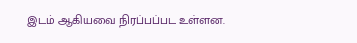இடம் ஆகியவை நிரப்பப்பட உள்ளன.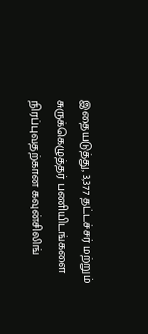இதையடுத்து, 3,377 தட்டச்சர் மற்றும் சுருக்கெழுத்தர் பணியிடங்களை நிரப்புவதற்கான கவுன்சிலிங்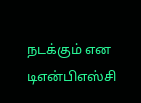நடக்கும் என டிஎன்பிஎஸ்சி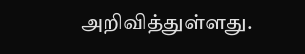அறிவித்துள்ளது.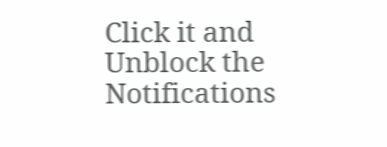Click it and Unblock the Notifications